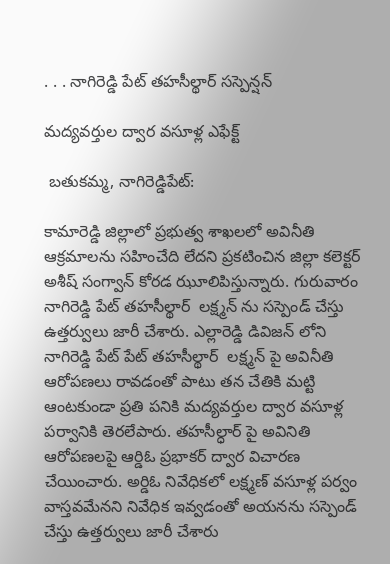. . . నాగిరెడ్డి పేట్ తహసీల్థార్ సస్పెన్షన్

మద్యవర్తుల ద్వార వసూళ్ల ఎఫేక్ట్

 బతుకమ్మ, నాగిరెడ్డిపేట్:

కామారెడ్డి జిల్లాలో ప్రభుత్వ శాఖలలో అవినీతి ఆక్రమాలను సహించేది లేదని ప్రకటించిన జిల్లా కలెక్టర్ అశీష్ సంగ్వాన్ కోరడ ఝూలిపిస్తున్నారు. గురువారం నాగిరెడ్డి పేట్ తహసీల్థార్  లక్ష్మన్ ను సస్పెండ్ చేస్తు ఉత్తర్వులు జారీ చేశారు. ఎల్లారెడ్డి డివిజన్ లోని నాగిరెడ్డి పేట్ పేట్ తహసీల్థార్  లక్ష్మన్ పై అవినీతి ఆరోపణలు రావడంతో పాటు తన చేతికి మట్టి ఆంటకుండా ప్రతి పనికి మద్యవర్తుల ద్వార వసూళ్ల పర్వానికి తెరలేపారు. తహసీల్ధార్ పై అవినితి ఆరోపణలపై ఆర్డిఓ ప్రభాకర్ ద్వార విచారణ చేయించారు. అర్డిఓ నివేధికలో లక్ష్మణ్ వసూళ్ల పర్వం వాస్తవమేనని నివేధిక ఇవ్వడంతో అయనను సస్పెండ్ చేస్తు ఉత్తర్వులు జారీ చేశారు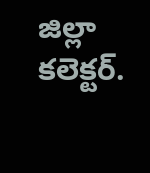జిల్లా కలెక్టర్.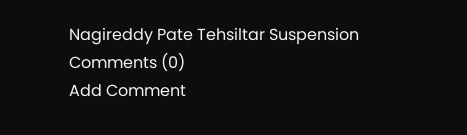Nagireddy Pate Tehsiltar Suspension
Comments (0)
Add Comment